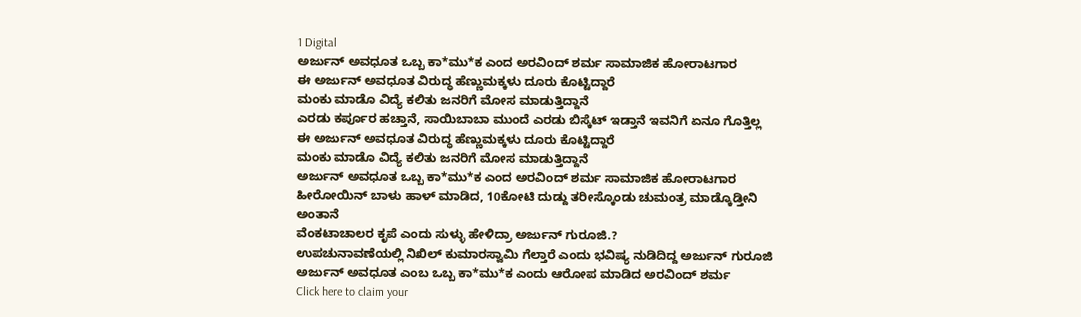1 Digital
ಅರ್ಜುನ್ ಅವಧೂತ ಒಬ್ಬ ಕಾ*ಮು*ಕ ಎಂದ ಅರವಿಂದ್ ಶರ್ಮ ಸಾಮಾಜಿಕ ಹೋರಾಟಗಾರ
ಈ ಅರ್ಜುನ್ ಅವಧೂತ ವಿರುದ್ಧ ಹೆಣ್ಣುಮಕ್ಕಳು ದೂರು ಕೊಟ್ಟಿದ್ದಾರೆ
ಮಂಕು ಮಾಡೊ ವಿದ್ಯೆ ಕಲಿತು ಜನರಿಗೆ ಮೋಸ ಮಾಡುತ್ತಿದ್ದಾನೆ
ಎರಡು ಕರ್ಪೂರ ಹಚ್ತಾನೆ, ಸಾಯಿಬಾಬಾ ಮುಂದೆ ಎರಡು ಬಿಸ್ಕೆಟ್ ಇಡ್ತಾನೆ ಇವನಿಗೆ ಏನೂ ಗೊತ್ತಿಲ್ಲ
ಈ ಅರ್ಜುನ್ ಅವಧೂತ ವಿರುದ್ಧ ಹೆಣ್ಣುಮಕ್ಕಳು ದೂರು ಕೊಟ್ಟಿದ್ದಾರೆ
ಮಂಕು ಮಾಡೊ ವಿದ್ಯೆ ಕಲಿತು ಜನರಿಗೆ ಮೋಸ ಮಾಡುತ್ತಿದ್ದಾನೆ
ಅರ್ಜುನ್ ಅವಧೂತ ಒಬ್ಬ ಕಾ*ಮು*ಕ ಎಂದ ಅರವಿಂದ್ ಶರ್ಮ ಸಾಮಾಜಿಕ ಹೋರಾಟಗಾರ
ಹೀರೋಯಿನ್ ಬಾಳು ಹಾಳ್ ಮಾಡಿದ, 10ಕೋಟಿ ದುಡ್ದು ತರೀಸ್ಕೊಂಡು ಚುಮಂತ್ರ ಮಾಡ್ಕೊಡ್ತೀನಿ ಅಂತಾನೆ
ವೆಂಕಟಾಚಾಲರ ಕೃಪೆ ಎಂದು ಸುಳ್ಳು ಹೇಳಿದ್ರಾ ಅರ್ಜುನ್ ಗುರೂಜಿ.?
ಉಪಚುನಾವಣೆಯಲ್ಲಿ ನಿಖಿಲ್ ಕುಮಾರಸ್ವಾಮಿ ಗೆಲ್ತಾರೆ ಎಂದು ಭವಿಷ್ಯ ನುಡಿದಿದ್ದ ಅರ್ಜುನ್ ಗುರೂಜಿ
ಅರ್ಜುನ್ ಅವಧೂತ ಎಂಬ ಒಬ್ಬ ಕಾ*ಮು*ಕ ಎಂದು ಆರೋಪ ಮಾಡಿದ ಅರವಿಂದ್ ಶರ್ಮ
Click here to claim your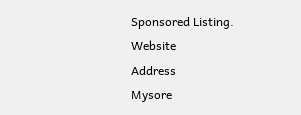Sponsored Listing.
Website
Address
Mysore